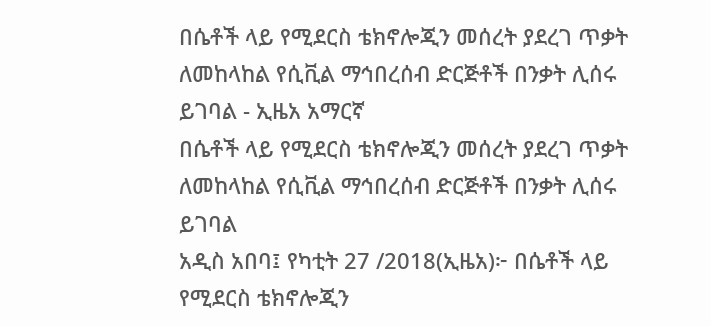በሴቶች ላይ የሚደርስ ቴክኖሎጂን መሰረት ያደረገ ጥቃት ለመከላከል የሲቪል ማኅበረሰብ ድርጅቶች በንቃት ሊሰሩ ይገባል - ኢዜአ አማርኛ
በሴቶች ላይ የሚደርስ ቴክኖሎጂን መሰረት ያደረገ ጥቃት ለመከላከል የሲቪል ማኅበረሰብ ድርጅቶች በንቃት ሊሰሩ ይገባል
አዲስ አበባ፤ የካቲት 27 /2018(ኢዜአ)፦ በሴቶች ላይ የሚደርስ ቴክኖሎጂን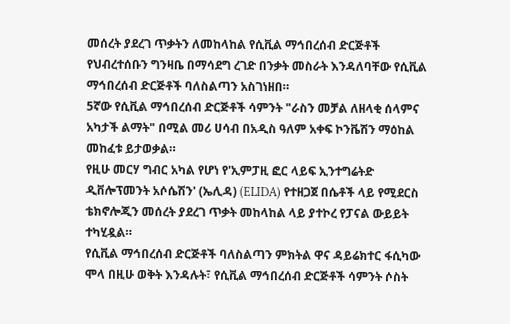መሰረት ያደረገ ጥቃትን ለመከላከል የሲቪል ማኅበረሰብ ድርጅቶች የህብረተሰቡን ግንዛቤ በማሳደግ ረገድ በንቃት መስራት እንዳለባቸው የሲቪል ማኅበረሰብ ድርጅቶች ባለስልጣን አስገነዘበ።
5ኛው የሲቪል ማኅበረሰብ ድርጅቶች ሳምንት "ራስን መቻል ለዘላቂ ሰላምና አካታች ልማት" በሚል መሪ ሀሳብ በአዲስ ዓለም አቀፍ ኮንቬሽን ማዕከል መከፈቱ ይታወቃል።
የዚሁ መርሃ ግብር አካል የሆነ የ'ኢምፓዚ ፎር ላይፍ ኢንተግሬትድ ዲቨሎፕመንት አሶሴሽን' (ኤሊዳ) (ELIDA) የተዘጋጀ በሴቶች ላይ የሚደርስ ቴክኖሎጂን መሰረት ያደረገ ጥቃት መከላከል ላይ ያተኮረ የፓናል ውይይት ተካሂዷል።
የሲቪል ማኅበረሰብ ድርጅቶች ባለስልጣን ምክትል ዋና ዳይሬክተር ፋሲካው ሞላ በዚሁ ወቅት እንዳሉት፣ የሲቪል ማኅበረሰብ ድርጅቶች ሳምንት ሶስት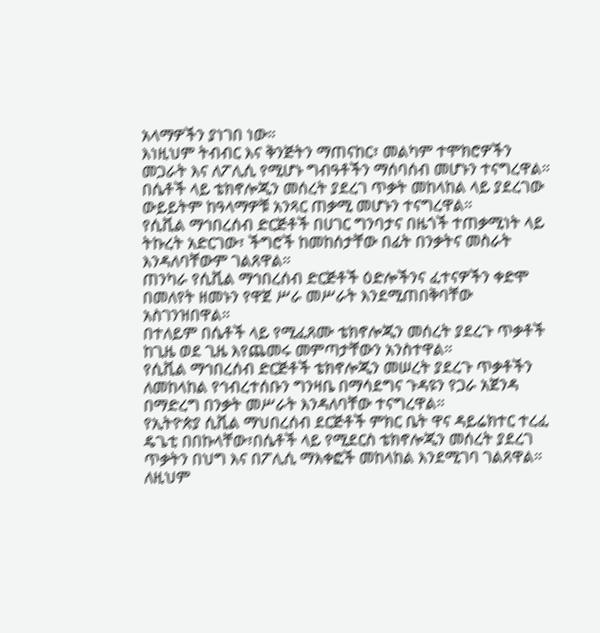አላማዎችን ያነገበ ነው።
እነዚህም ትብብር እና ቅንጅትን ማጠናከር፣ መልካም ተሞክሮዎችን መጋራት እና ለፖሊሲ የሚሆኑ ግብዓቶችን ማሰባሰብ መሆኑን ተናግረዋል።
በሴቶች ላይ ቴክኖሎጂን መሰረት ያደረገ ጥቃት መከላከል ላይ ያደረገው ውይይትም ከዓላማዎቹ አንጻር ጠቃሚ መሆኑን ተናግረዋል።
የሲቪል ማኅበረሰብ ድርጅቶች በሀገር ግንባታና በዜጎች ተጠቃሚነት ላይ ትኩረት አድርገው፣ ችግሮች ከመከሰታቸው በፊት በንቃትና መስራት እንዳለባቸውም ገልጸዋል።
ጠንካራ የሲቪል ማኅበረሰብ ድርጅቶች ዕድሎችንና ፈተናዎችን ቀድሞ በመለየት ዘመኑን የዋጀ ሥራ መሥራት እንደሚጠበቅባቸው አስገንዝበዋል።
በተለይም በሴቶች ላይ የሚፈጸሙ ቴክኖሎጂን መሰረት ያደረጉ ጥቃቶች ከጊዜ ወደ ጊዜ እየጨመሩ መምጣታቸውን አንስተዋል።
የሲቪል ማኅበረሰብ ድርጅቶች ቴክኖሎጂን መሠረት ያደረጉ ጥቃቶችን ለመከላከል የኅብረተሰቡን ግንዛቤ በማሳደግና ጉዳዩን የጋራ አጀንዳ በማድረግ በንቃት መሥራት እንዳለባቸው ተናግረዋል።
የኢትዮጵያ ሲቪል ማህበረሰብ ደርጅቶች ምክር ቤት ዋና ዳይሬክተር ተረፈ ዴጌቲ በበኩላቸው፣በሴቶች ላይ የሚደርስ ቴክኖሎጂን መሰረት ያደረገ ጥቃትን በህግ እና በፖሊሲ ማእቀፎች መከላከል እንደሚገባ ገልጸዋል።
ለዚህም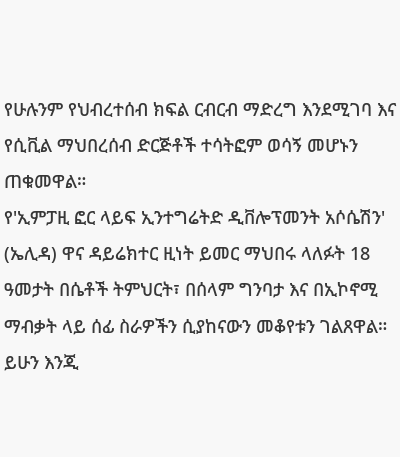የሁሉንም የህብረተሰብ ክፍል ርብርብ ማድረግ እንደሚገባ እና የሲቪል ማህበረሰብ ድርጅቶች ተሳትፎም ወሳኝ መሆኑን ጠቁመዋል።
የ'ኢምፓዚ ፎር ላይፍ ኢንተግሬትድ ዲቨሎፕመንት አሶሴሽን' (ኤሊዳ) ዋና ዳይሬክተር ዚነት ይመር ማህበሩ ላለፉት 18 ዓመታት በሴቶች ትምህርት፣ በሰላም ግንባታ እና በኢኮኖሚ ማብቃት ላይ ሰፊ ስራዎችን ሲያከናውን መቆየቱን ገልጸዋል።
ይሁን እንጂ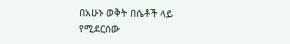በአሁኑ ወቅት በሴቶች ላይ የሚደርሰው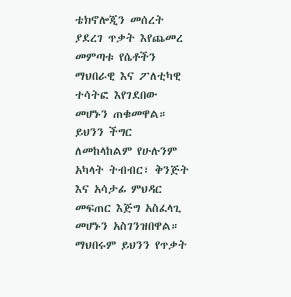ቴክኖሎጂን መሰረት ያደረገ ጥቃት እየጨመረ መምጣቱ የሴቶችን ማህበራዊ እና ፖለቲካዊ ተሳትፎ እየገደበው መሆኑን ጠቁመዋል።
ይህንን ችግር ለመከላከልም የሁሉንም አካላት ትብብር፣ ቅንጅት እና አሳታፊ ምህዳር መፍጠር እጅግ አስፈላጊ መሆኑን አስገንዝበዋል።
ማህበሩም ይህንን የጥቃት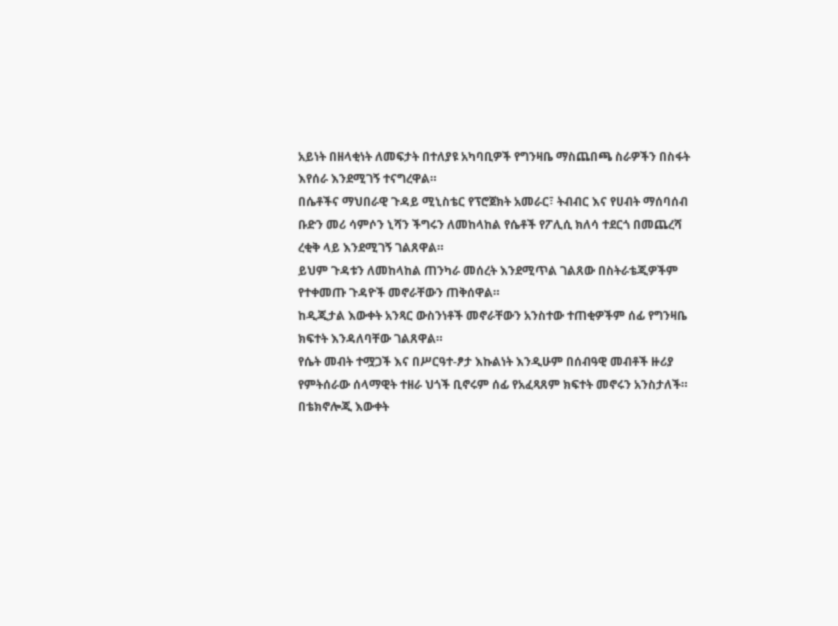አይነት በዘላቂነት ለመፍታት በተለያዩ አካባቢዎች የግንዛቤ ማስጨበጫ ስራዎችን በስፋት እየሰራ እንደሚገኝ ተናግረዋል።
በሴቶችና ማህበራዊ ጉዳይ ሚኒስቴር የፕሮጀክት አመራር፣ ትብብር እና የሀብት ማሰባሰብ ቡድን መሪ ሳምሶን ኒሻን ችግሩን ለመከላከል የሴቶች የፖሊሲ ክለሳ ተደርጎ በመጨረሻ ረቂቅ ላይ እንደሚገኝ ገልጸዋል።
ይህም ጉዳቱን ለመከላከል ጠንካራ መሰረት እንደሚጥል ገልጸው በስትራቴጂዎችም የተቀመጡ ጉዳዮች መኖራቸውን ጠቅሰዋል።
ከዲጂታል እውቀት አንጻር ውስንነቶች መኖራቸውን አንስተው ተጠቂዎችም ሰፊ የግንዛቤ ክፍተት እንዳለባቸው ገልጸዋል።
የሴት መብት ተሟጋች እና በሥርዓተ-ፆታ እኩልነት እንዲሁም በሰብዓዊ መብቶች ዙሪያ የምትሰራው ሰላማዊት ተዘራ ህጎች ቢኖሩም ሰፊ የአፈጻጸም ክፍተት መኖሩን አንስታለች።
በቴክኖሎጂ እውቀት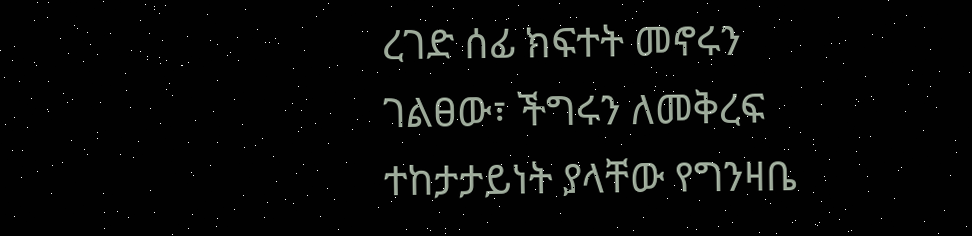ረገድ ሰፊ ክፍተት መኖሩን ገልፀው፣ ችግሩን ለመቅረፍ ተከታታይነት ያላቸው የግንዛቤ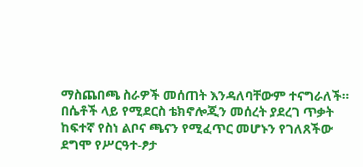ማስጨበጫ ስራዎች መሰጠት እንዳለባቸውም ተናግራለች።
በሴቶች ላይ የሚደርስ ቴክኖሎጂን መሰረት ያደረገ ጥቃት ከፍተኛ የስነ ልቦና ጫናን የሚፈጥር መሆኑን የገለጸችው ደግሞ የሥርዓተ-ፆታ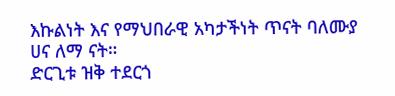እኩልነት እና የማህበራዊ አካታችነት ጥናት ባለሙያ ሀና ለማ ናት።
ድርጊቱ ዝቅ ተደርጎ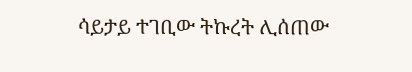ሳይታይ ተገቢው ትኩረት ሊሰጠው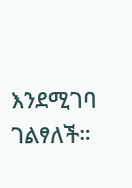እንደሚገባ ገልፃለች።